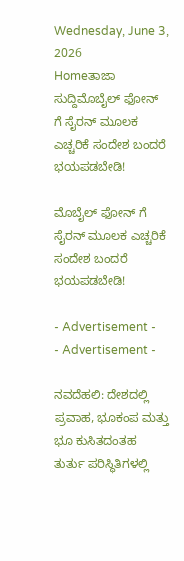Wednesday, June 3, 2026
Homeತಾಜಾ ಸುದ್ದಿಮೊಬೈಲ್ ಫೋನ್ ಗೆ ಸೈರನ್ ಮೂಲಕ ಎಚ್ಚರಿಕೆ ಸಂದೇಶ ಬಂದರೆ ಭಯಪಡಬೇಡಿ!

ಮೊಬೈಲ್ ಫೋನ್ ಗೆ ಸೈರನ್ ಮೂಲಕ ಎಚ್ಚರಿಕೆ ಸಂದೇಶ ಬಂದರೆ ಭಯಪಡಬೇಡಿ!

- Advertisement -
- Advertisement -

ನವದೆಹಲಿ: ದೇಶದಲ್ಲಿ ಪ್ರವಾಹ, ಭೂಕಂಪ ಮತ್ತು ಭೂ ಕುಸಿತದಂತಹ ತುರ್ತು ಪರಿಸ್ಥಿತಿಗಳಲ್ಲಿ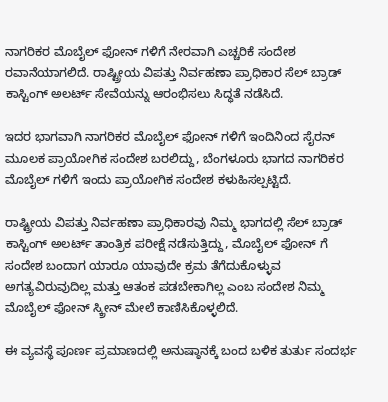ನಾಗರಿಕರ ಮೊಬೈಲ್ ಫೋನ್ ಗಳಿಗೆ ನೇರವಾಗಿ ಎಚ್ಚರಿಕೆ ಸಂದೇಶ ರವಾನೆಯಾಗಲಿದೆ. ರಾಷ್ಟ್ರೀಯ ವಿಪತ್ತು ನಿರ್ವಹಣಾ ಪ್ರಾಧಿಕಾರ ಸೆಲ್ ಬ್ರಾಡ್ ಕಾಸ್ಟಿಂಗ್ ಅಲರ್ಟ್ ಸೇವೆಯನ್ನು ಆರಂಭಿಸಲು ಸಿದ್ಧತೆ ನಡೆಸಿದೆ.

ಇದರ ಭಾಗವಾಗಿ ನಾಗರಿಕರ ಮೊಬೈಲ್‌ ಫೋನ್ ಗಳಿಗೆ ಇಂದಿನಿಂದ ಸೈರನ್ ಮೂಲಕ ಪ್ರಾಯೋಗಿಕ ಸಂದೇಶ ಬರಲಿದ್ದು, ಬೆಂಗಳೂರು ಭಾಗದ ನಾಗರಿಕರ ಮೊಬೈಲ್ ಗಳಿಗೆ ಇಂದು ಪ್ರಾಯೋಗಿಕ ಸಂದೇಶ ಕಳುಹಿಸಲ್ಪಟ್ಟಿದೆ.

ರಾಷ್ಟ್ರೀಯ ವಿಪತ್ತು ನಿರ್ವಹಣಾ ಪ್ರಾಧಿಕಾರವು ನಿಮ್ಮ ಭಾಗದಲ್ಲಿ ಸೆಲ್ ಬ್ರಾಡ್ ಕಾಸ್ಟಿಂಗ್ ಅಲರ್ಟ್ ತಾಂತ್ರಿಕ ಪರೀಕ್ಷೆ ನಡೆಸುತ್ತಿದ್ದು, ಮೊಬೈಲ್ ಫೋನ್ ಗೆ ಸಂದೇಶ ಬಂದಾಗ ಯಾರೂ ಯಾವುದೇ ಕ್ರಮ ತೆಗೆದುಕೊಳ್ಳುವ ಅಗತ್ಯವಿರುವುದಿಲ್ಲ ಮತ್ತು ಆತಂಕ ಪಡಬೇಕಾಗಿಲ್ಲ ಎಂಬ ಸಂದೇಶ ನಿಮ್ಮ ಮೊಬೈಲ್ ಫೋನ್ ಸ್ಕ್ರೀನ್ ಮೇಲೆ ಕಾಣಿಸಿಕೊಳ್ಳಲಿದೆ.

ಈ ವ್ಯವಸ್ಥೆ ಪೂರ್ಣ ಪ್ರಮಾಣದಲ್ಲಿ ಅನುಷ್ಠಾನಕ್ಕೆ ಬಂದ ಬಳಿಕ ತುರ್ತು ಸಂದರ್ಭ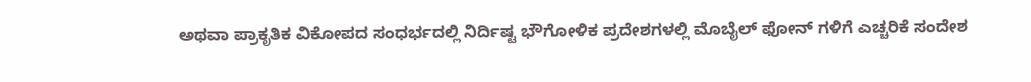ಅಥವಾ ಪ್ರಾಕೃತಿಕ ವಿಕೋಪದ ಸಂಧರ್ಭದಲ್ಲಿ ನಿರ್ದಿಷ್ಟ ಭೌಗೋಳಿಕ ಪ್ರದೇಶಗಳಲ್ಲಿ ಮೊಬೈಲ್ ಫೋನ್ ಗಳಿಗೆ ಎಚ್ಚರಿಕೆ ಸಂದೇಶ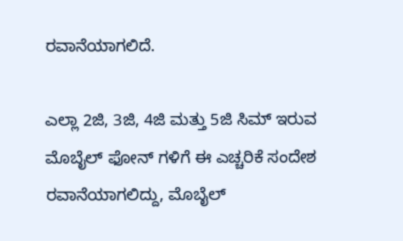ರವಾನೆಯಾಗಲಿದೆ.

ಎಲ್ಲಾ 2ಜಿ, 3ಜಿ, 4ಜಿ ಮತ್ತು 5ಜಿ ಸಿಮ್ ಇರುವ ಮೊಬೈಲ್ ಫೋನ್ ಗಳಿಗೆ ಈ ಎಚ್ಚರಿಕೆ ಸಂದೇಶ ರವಾನೆಯಾಗಲಿದ್ದು, ಮೊಬೈಲ್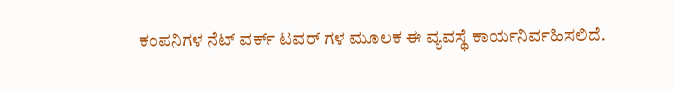ಕಂಪನಿಗಳ ನೆಟ್ ವರ್ಕ್ ಟವರ್ ಗಳ ಮೂಲಕ ಈ ವ್ಯವಸ್ಥೆ ಕಾರ್ಯನಿರ್ವಹಿಸಲಿದೆ.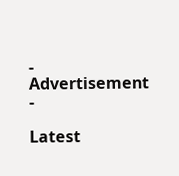- Advertisement -

Latest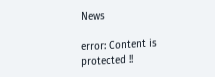News

error: Content is protected !!